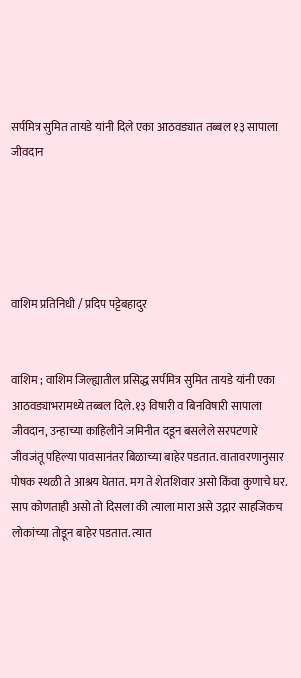सर्पमित्र सुमित तायडे यांनी दिले एका आठवड्यात तब्बल १३ सापाला जीवदान





वाशिम प्रतिनिधी / प्रदिप पट्टेबहादुर


वाशिम ; वाशिम जिल्ह्यातील प्रसिद्ध सर्पमित्र सुमित तायडे यांनी एका आठवड्याभरामध्ये तब्बल दिले.१३ विषारी व बिनविषारी सापाला जीवदान, उन्हाच्या काहिलीने जमिनीत दडून बसलेले सरपटणारे जीवजंतू पहिल्या पावसानंतर बिळाच्या बाहेर पडतात. वातावरणानुसार पोषक स्थळी ते आश्रय घेतात. मग ते शेतशिवार असो किंवा कुणाचे घर. साप कोणताही असो तो दिसला की त्याला मारा असे उद्गार साहजिकच लोकांच्या तोडून बाहेर पडतात. त्यात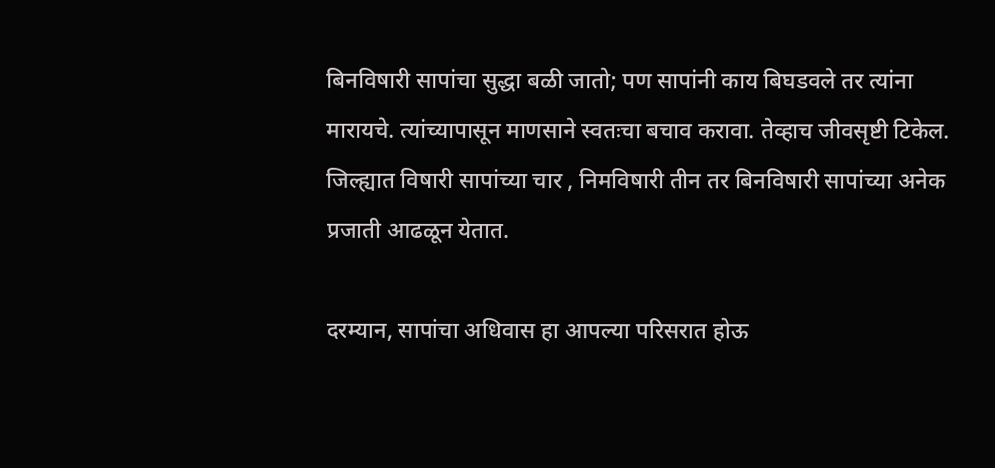बिनविषारी सापांचा सुद्धा बळी जातो; पण सापांनी काय बिघडवले तर त्यांना मारायचे. त्यांच्यापासून माणसाने स्वतःचा बचाव करावा. तेव्हाच जीवसृष्टी टिकेल. जिल्ह्यात विषारी सापांच्या चार , निमविषारी तीन तर बिनविषारी सापांच्या अनेक प्रजाती आढळून येतात.

दरम्यान, सापांचा अधिवास हा आपल्या परिसरात होऊ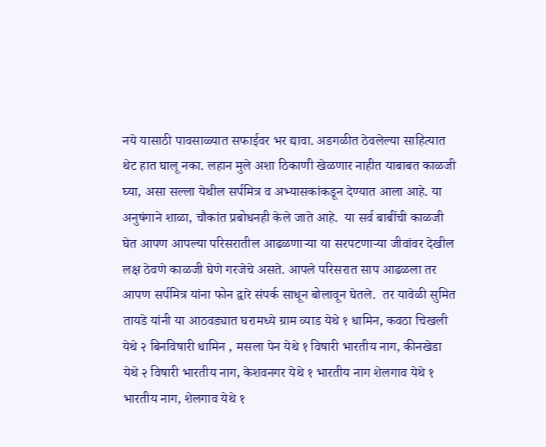नये यासाठी पावसाळ्यात सफाईवर भर द्यावा. अडगळीत ठेवलेल्या साहित्यात थेट हात घालू नका. लहान मुले अशा ठिकाणी खेळणार नाहीत याबाबत काळजी घ्या, असा सल्ला येथील सर्पमित्र व अभ्यासकांकडून देण्यात आला आहे. या अनुषंगाने शाळा, चौकांत प्रबोधनही केले जाते आहे.  या सर्व बाबींची काळजी घेत आपण आपल्या परिसरातील आढळणाऱ्या या सरपटणाऱ्या जीवांवर देखील लक्ष ठेवणे काळजी घेणे गरजेचे असते. आपले परिसरात साप आढळला तर आपण सर्पमित्र यांना फोन द्वारे संपर्क साधून बोलावून घेतले.  तर यावेळी सुमित तायडे यांनी या आठवड्यात घरामध्ये ग्राम व्याड येथे १ धामिन, कवठा चिखली येथे २ बिनविषारी धामिन , मसला पेन येथे १ विषारी भारतीय नाग, कीनखेडा येथे २ विषारी भारतीय नाग, केशवनगर येथे १ भारतीय नाग शेलगाव येथे १ भारतीय नाग, शेलगाव येथे १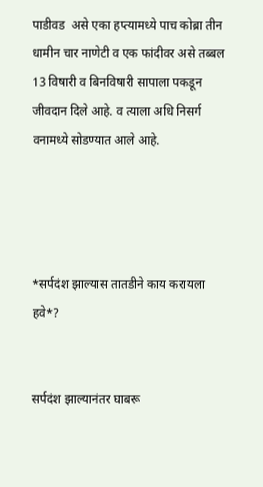पाडीवड  असे एका हप्त्यामध्ये पाच कोब्रा तीन धामीन चार नाणेटी व एक फांदीवर असे तब्बल 13 विषारी व बिनविषारी सापाला पकडून जीवदान दिले आहे. व त्याला अधि निसर्ग वनामध्ये सोडण्यात आले आहे.




*सर्पदंश झाल्यास तातडीने काय करायला हवे*?


सर्पदंश झाल्यानंतर घाबरू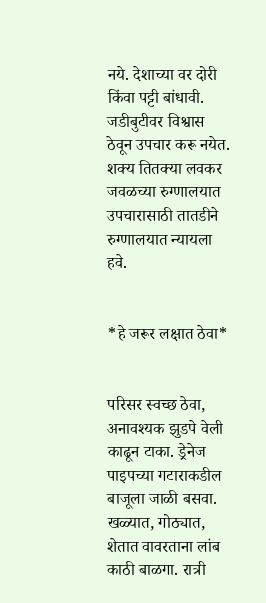नये. देशाच्या वर दोरी किंवा पट्टी बांधावी. जडीबुटीवर विश्वास ठेवून उपचार करू नयेत. शक्य तितक्या लवकर जवळच्या रुग्णालयात उपचारासाठी तातडीने रुग्णालयात न्यायला हवे.


*हे जरूर लक्षात ठेवा*


परिसर स्वच्छ ठेवा, अनावश्यक झुडपे वेली काढून टाका. ड्रेनेज पाइपच्या गटाराकडील बाजूला जाळी बसवा. खळ्यात, गोठ्यात, शेतात वावरताना लांब काठी बाळगा. रात्री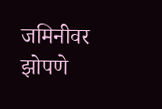जमिनीवर झोपणे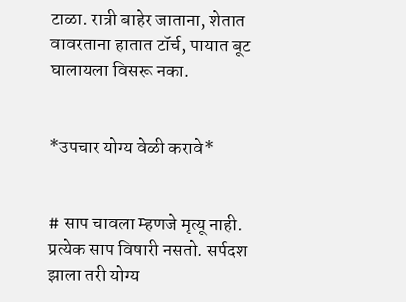टाळा. रात्री बाहेर जाताना, शेतात वावरताना हातात टॉर्च, पायात बूट घालायला विसरू नका.


*उपचार योग्य वेळी करावे*


# साप चावला म्हणजे मृत्यू नाही. प्रत्येक साप विषारी नसतो. सर्पदश झाला तरी योग्य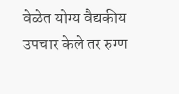वेळेत योग्य वैद्यकीय उपचार केले तर रुग्ण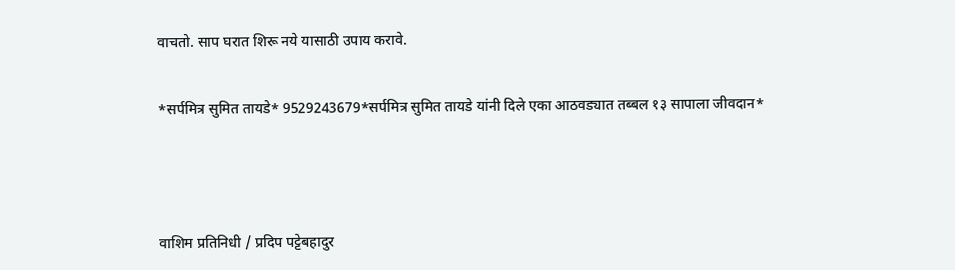वाचतो. साप घरात शिरू नये यासाठी उपाय करावे.

*सर्पमित्र सुमित तायडे* 9529243679*सर्पमित्र सुमित तायडे यांनी दिले एका आठवड्यात तब्बल १३ सापाला जीवदान*



वाशिम प्रतिनिधी / प्रदिप पट्टेबहादुर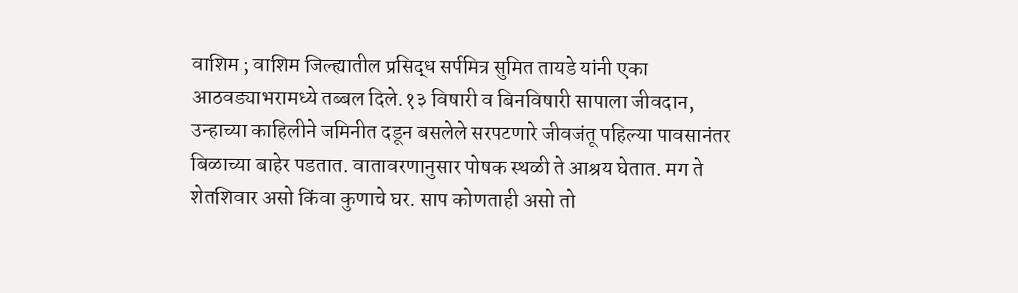वाशिम ; वाशिम जिल्ह्यातील प्रसिद्ध सर्पमित्र सुमित तायडे यांनी एका आठवड्याभरामध्ये तब्बल दिले.१३ विषारी व बिनविषारी सापाला जीवदान, उन्हाच्या काहिलीने जमिनीत दडून बसलेले सरपटणारे जीवजंतू पहिल्या पावसानंतर बिळाच्या बाहेर पडतात. वातावरणानुसार पोषक स्थळी ते आश्रय घेतात. मग ते शेतशिवार असो किंवा कुणाचे घर. साप कोणताही असो तो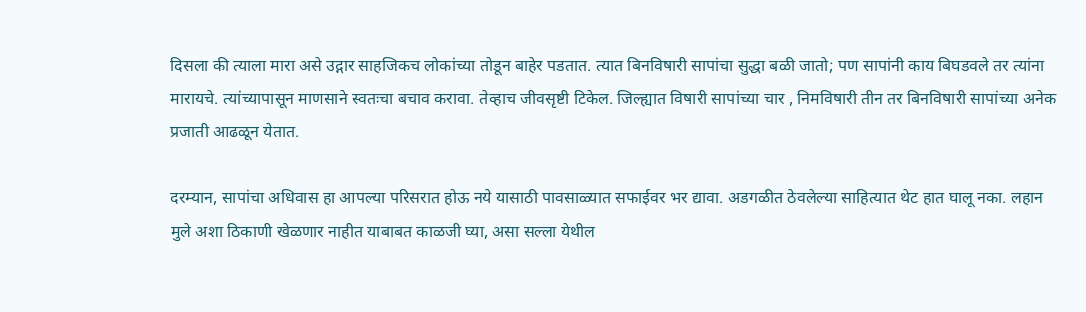दिसला की त्याला मारा असे उद्गार साहजिकच लोकांच्या तोडून बाहेर पडतात. त्यात बिनविषारी सापांचा सुद्धा बळी जातो; पण सापांनी काय बिघडवले तर त्यांना मारायचे. त्यांच्यापासून माणसाने स्वतःचा बचाव करावा. तेव्हाच जीवसृष्टी टिकेल. जिल्ह्यात विषारी सापांच्या चार , निमविषारी तीन तर बिनविषारी सापांच्या अनेक प्रजाती आढळून येतात.

दरम्यान, सापांचा अधिवास हा आपल्या परिसरात होऊ नये यासाठी पावसाळ्यात सफाईवर भर द्यावा. अडगळीत ठेवलेल्या साहित्यात थेट हात घालू नका. लहान मुले अशा ठिकाणी खेळणार नाहीत याबाबत काळजी घ्या, असा सल्ला येथील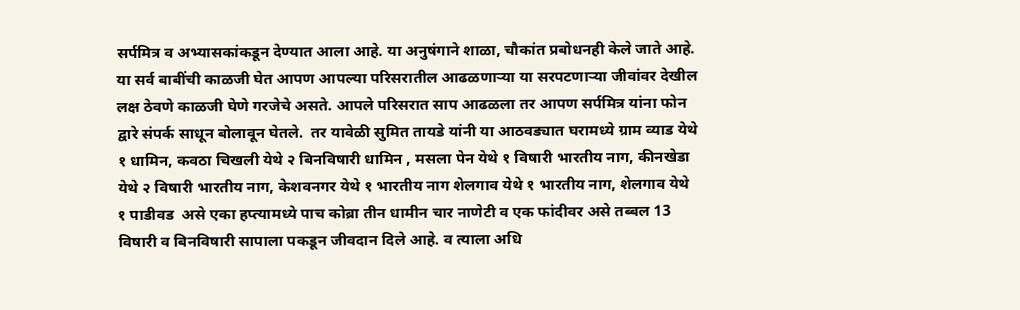सर्पमित्र व अभ्यासकांकडून देण्यात आला आहे. या अनुषंगाने शाळा, चौकांत प्रबोधनही केले जाते आहे.  या सर्व बाबींची काळजी घेत आपण आपल्या परिसरातील आढळणाऱ्या या सरपटणाऱ्या जीवांवर देखील लक्ष ठेवणे काळजी घेणे गरजेचे असते. आपले परिसरात साप आढळला तर आपण सर्पमित्र यांना फोन द्वारे संपर्क साधून बोलावून घेतले.  तर यावेळी सुमित तायडे यांनी या आठवड्यात घरामध्ये ग्राम व्याड येथे १ धामिन, कवठा चिखली येथे २ बिनविषारी धामिन , मसला पेन येथे १ विषारी भारतीय नाग, कीनखेडा येथे २ विषारी भारतीय नाग, केशवनगर येथे १ भारतीय नाग शेलगाव येथे १ भारतीय नाग, शेलगाव येथे १ पाडीवड  असे एका हप्त्यामध्ये पाच कोब्रा तीन धामीन चार नाणेटी व एक फांदीवर असे तब्बल 13 विषारी व बिनविषारी सापाला पकडून जीवदान दिले आहे. व त्याला अधि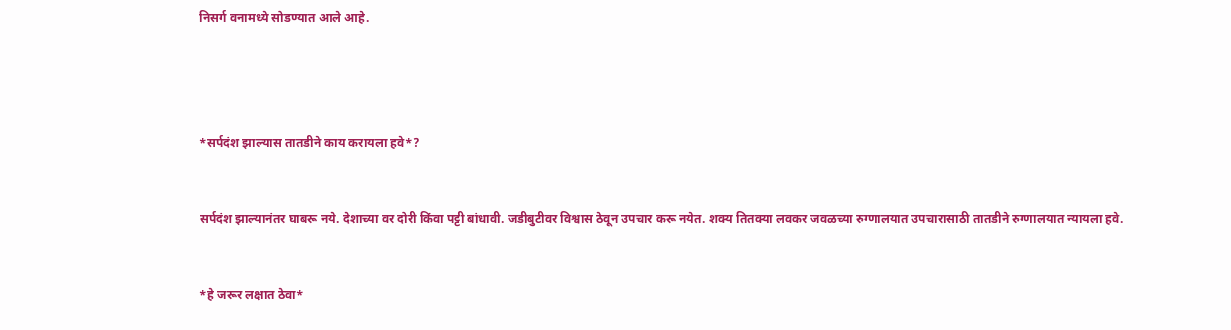निसर्ग वनामध्ये सोडण्यात आले आहे.




*सर्पदंश झाल्यास तातडीने काय करायला हवे*?


सर्पदंश झाल्यानंतर घाबरू नये. देशाच्या वर दोरी किंवा पट्टी बांधावी. जडीबुटीवर विश्वास ठेवून उपचार करू नयेत. शक्य तितक्या लवकर जवळच्या रुग्णालयात उपचारासाठी तातडीने रुग्णालयात न्यायला हवे.


*हे जरूर लक्षात ठेवा*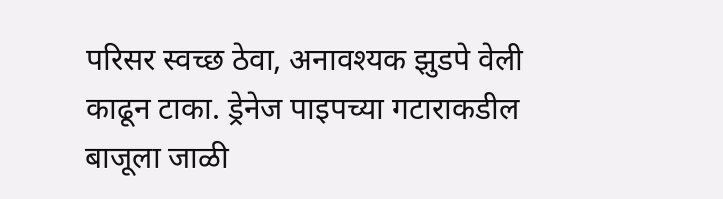परिसर स्वच्छ ठेवा, अनावश्यक झुडपे वेली काढून टाका. ड्रेनेज पाइपच्या गटाराकडील बाजूला जाळी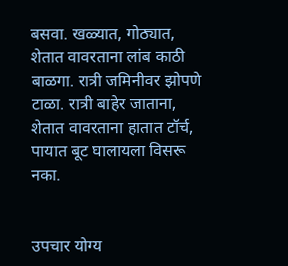बसवा. खळ्यात, गोठ्यात, शेतात वावरताना लांब काठी बाळगा. रात्री जमिनीवर झोपणे टाळा. रात्री बाहेर जाताना, शेतात वावरताना हातात टॉर्च, पायात बूट घालायला विसरू नका.


उपचार योग्य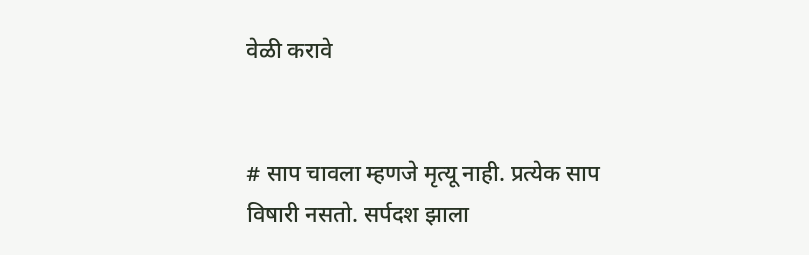वेळी करावे


# साप चावला म्हणजे मृत्यू नाही. प्रत्येक साप विषारी नसतो. सर्पदश झाला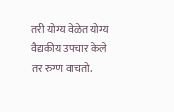तरी योग्य वेळेत योग्य वैद्यकीय उपचार केले तर रुग्ण वाचतो.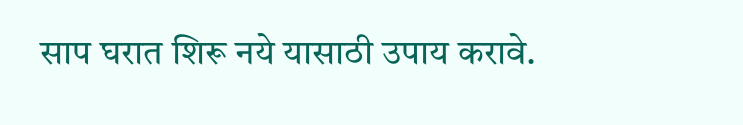साप घरात शिरू नये यासाठी उपाय करावे.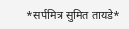*सर्पमित्र सुमित तायडे*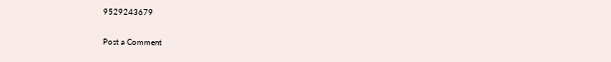9529243679

Post a Comment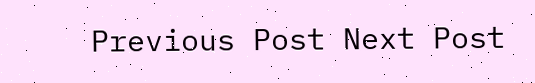Previous Post Next Post